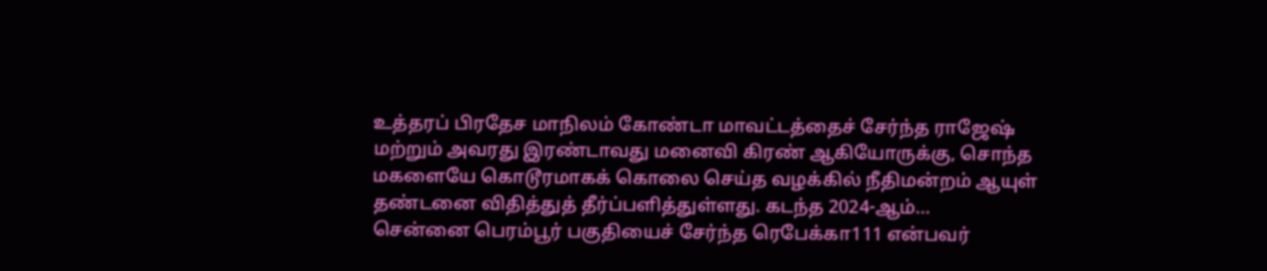உத்தரப் பிரதேச மாநிலம் கோண்டா மாவட்டத்தைச் சேர்ந்த ராஜேஷ் மற்றும் அவரது இரண்டாவது மனைவி கிரண் ஆகியோருக்கு, சொந்த மகளையே கொடூரமாகக் கொலை செய்த வழக்கில் நீதிமன்றம் ஆயுள் தண்டனை விதித்துத் தீர்ப்பளித்துள்ளது. கடந்த 2024-ஆம்...
சென்னை பெரம்பூர் பகுதியைச் சேர்ந்த ரெபேக்கா111 என்பவர்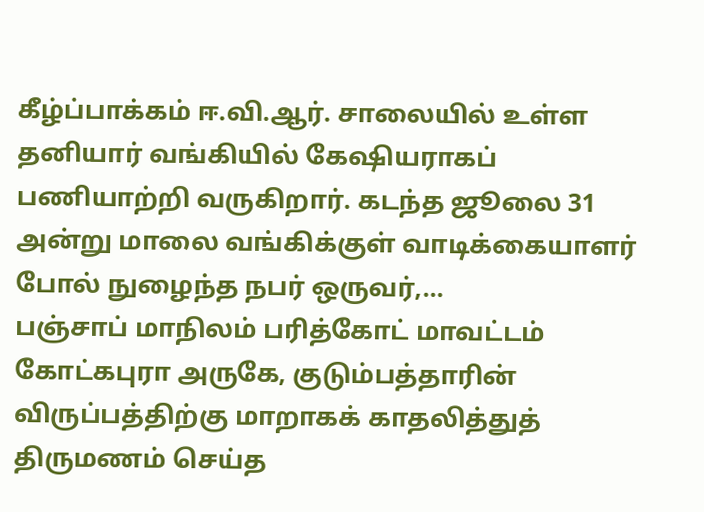கீழ்ப்பாக்கம் ஈ.வி.ஆர். சாலையில் உள்ள தனியார் வங்கியில் கேஷியராகப் பணியாற்றி வருகிறார். கடந்த ஜூலை 31 அன்று மாலை வங்கிக்குள் வாடிக்கையாளர் போல் நுழைந்த நபர் ஒருவர்,...
பஞ்சாப் மாநிலம் பரித்கோட் மாவட்டம் கோட்கபுரா அருகே, குடும்பத்தாரின் விருப்பத்திற்கு மாறாகக் காதலித்துத் திருமணம் செய்த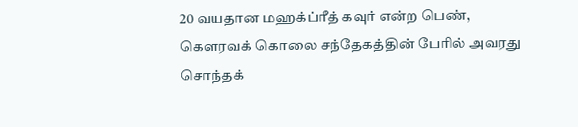20 வயதான மஹக்ப்ரீத் கவுர் என்ற பெண், கௌரவக் கொலை சந்தேகத்தின் பேரில் அவரது சொந்தக்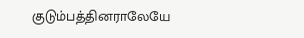குடும்பத்தினராலேயே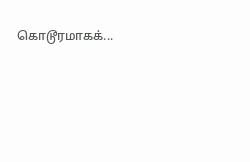கொடூரமாகக்...